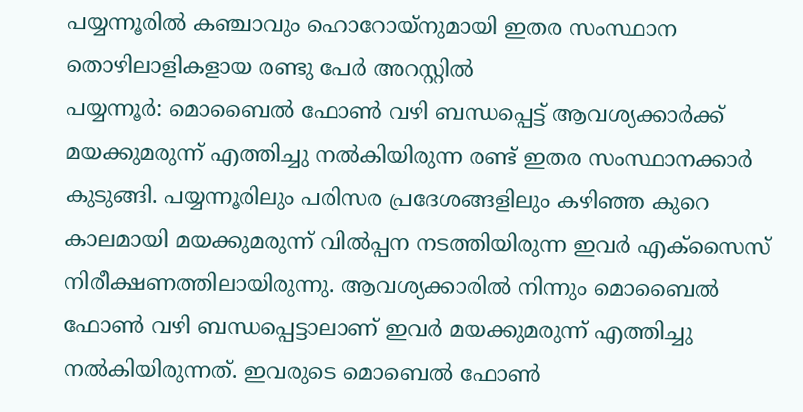പയ്യന്നൂരിൽ കഞ്ചാവും ഹൊറോയ്നുമായി ഇതര സംസ്ഥാന തൊഴിലാളികളായ രണ്ടു പേർ അറസ്റ്റിൽ
പയ്യന്നൂർ: മൊബൈൽ ഫോൺ വഴി ബന്ധപ്പെട്ട് ആവശ്യക്കാർക്ക് മയക്കുമരുന്ന് എത്തിച്ചു നൽകിയിരുന്ന രണ്ട് ഇതര സംസ്ഥാനക്കാർ കുടുങ്ങി. പയ്യന്നൂരിലും പരിസര പ്രദേശങ്ങളിലും കഴിഞ്ഞ കുറെ കാലമായി മയക്കുമരുന്ന് വിൽപ്പന നടത്തിയിരുന്ന ഇവർ എക്സൈസ് നിരീക്ഷണത്തിലായിരുന്നു. ആവശ്യക്കാരിൽ നിന്നും മൊബൈൽ ഫോൺ വഴി ബന്ധപ്പെട്ടാലാണ് ഇവർ മയക്കുമരുന്ന് എത്തിച്ചു നൽകിയിരുന്നത്. ഇവരുടെ മൊബെൽ ഫോൺ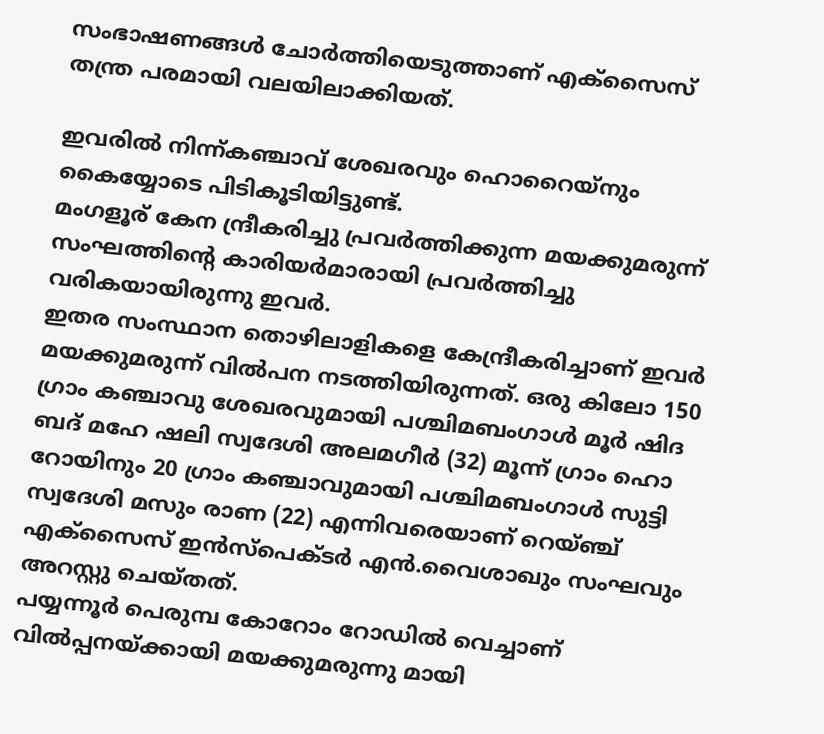സംഭാഷണങ്ങൾ ചോർത്തിയെടുത്താണ് എക്സൈസ് തന്ത്ര പരമായി വലയിലാക്കിയത്.

ഇവരിൽ നിന്ന്കഞ്ചാവ് ശേഖരവും ഹൊറൈയ്നും കൈയ്യോടെ പിടികൂടിയിട്ടുണ്ട്.
മംഗളൂര് കേന ന്ദ്രീകരിച്ചു പ്രവർത്തിക്കുന്ന മയക്കുമരുന്ന് സംഘത്തിന്റെ കാരിയർമാരായി പ്രവർത്തിച്ചു വരികയായിരുന്നു ഇവർ.
ഇതര സംസ്ഥാന തൊഴിലാളികളെ കേന്ദ്രീകരിച്ചാണ് ഇവർ മയക്കുമരുന്ന് വിൽപന നടത്തിയിരുന്നത്. ഒരു കിലോ 150 ഗ്രാം കഞ്ചാവു ശേഖരവുമായി പശ്ചിമബംഗാൾ മൂർ ഷിദ ബദ് മഹേ ഷലി സ്വദേശി അലമഗീർ (32) മൂന്ന് ഗ്രാം ഹൊ റോയിനും 20 ഗ്രാം കഞ്ചാവുമായി പശ്ചിമബംഗാൾ സുട്ടി സ്വദേശി മസും രാണ (22) എന്നിവരെയാണ് റെയ്ഞ്ച് എക്സൈസ് ഇൻസ്പെക്ടർ എൻ.വൈശാഖും സംഘവും അറസ്റ്റു ചെയ്തത്.
പയ്യന്നൂർ പെരുമ്പ കോറോം റോഡിൽ വെച്ചാണ് വിൽപ്പനയ്ക്കായി മയക്കുമരുന്നു മായി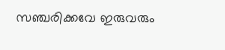സഞ്ചരിക്കവേ ഇരുവരും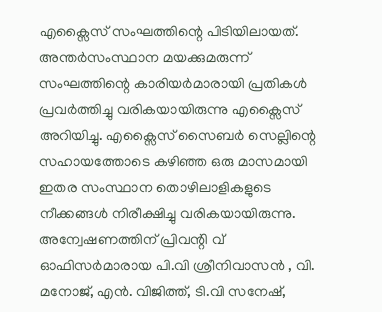എക്സൈസ് സംഘത്തിന്റെ പിടിയിലായത്. അന്തർസംസ്ഥാന മയക്കുമരുന്ന് സംഘത്തിന്റെ കാരിയർമാരായി പ്രതികൾ പ്രവർത്തിച്ചു വരികയായിരുന്നു എക്സൈസ് അറിയിച്ചു. എക്സൈസ് സൈബർ സെല്ലിന്റെ സഹായത്തോടെ കഴിഞ്ഞ ഒരു മാസമായി ഇതര സംസ്ഥാന തൊഴിലാളികളുടെ നീക്കങ്ങൾ നിരീക്ഷിച്ചു വരികയായിരുന്നു. അന്വേഷണത്തിന് പ്രിവന്റി വ് ഓഫിസർമാരായ പി.വി ശ്രീനിവാസൻ , വി. മനോജ്, എൻ. വിജിത്ത്, ടി.വി സനേഷ്,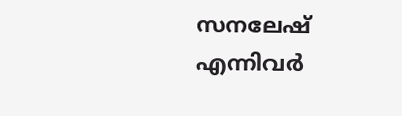സനലേഷ് എന്നിവർ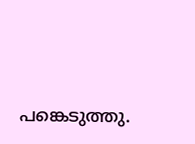പങ്കെടുത്തു.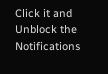Click it and Unblock the Notifications